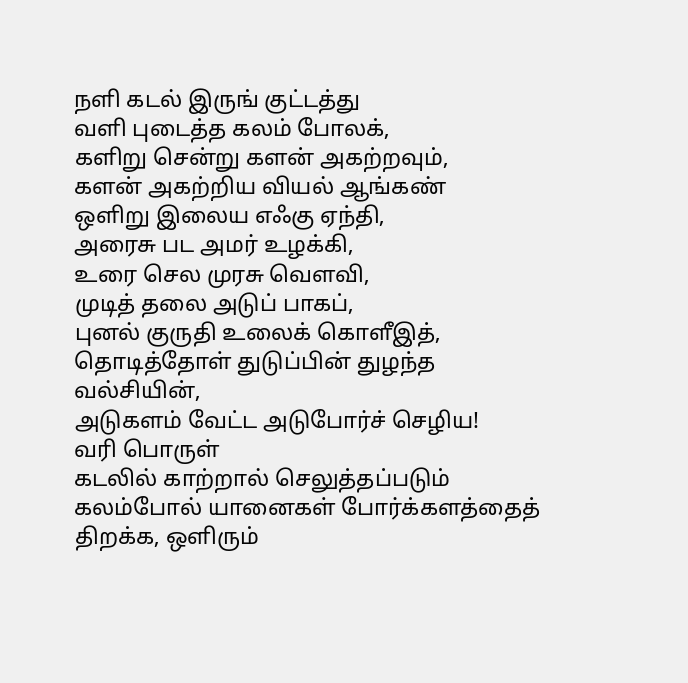நளி கடல் இருங் குட்டத்து
வளி புடைத்த கலம் போலக்,
களிறு சென்று களன் அகற்றவும்,
களன் அகற்றிய வியல் ஆங்கண்
ஒளிறு இலைய எஃகு ஏந்தி,
அரைசு பட அமர் உழக்கி,
உரை செல முரசு வெளவி,
முடித் தலை அடுப் பாகப்,
புனல் குருதி உலைக் கொளீஇத்,
தொடித்தோள் துடுப்பின் துழந்த வல்சியின்,
அடுகளம் வேட்ட அடுபோர்ச் செழிய!
வரி பொருள்
கடலில் காற்றால் செலுத்தப்படும் கலம்போல் யானைகள் போர்க்களத்தைத் திறக்க, ஒளிரும்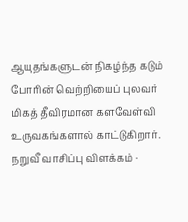ஆயுதங்களுடன் நிகழ்ந்த கடும் போரின் வெற்றியைப் புலவர் மிகத் தீவிரமான களவேள்வி உருவகங்களால் காட்டுகிறார்.
நறுவீ வாசிப்பு விளக்கம் ·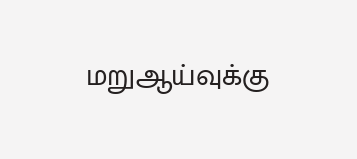மறுஆய்வுக்கு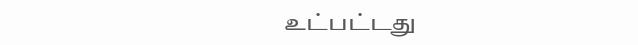உட்பட்டது